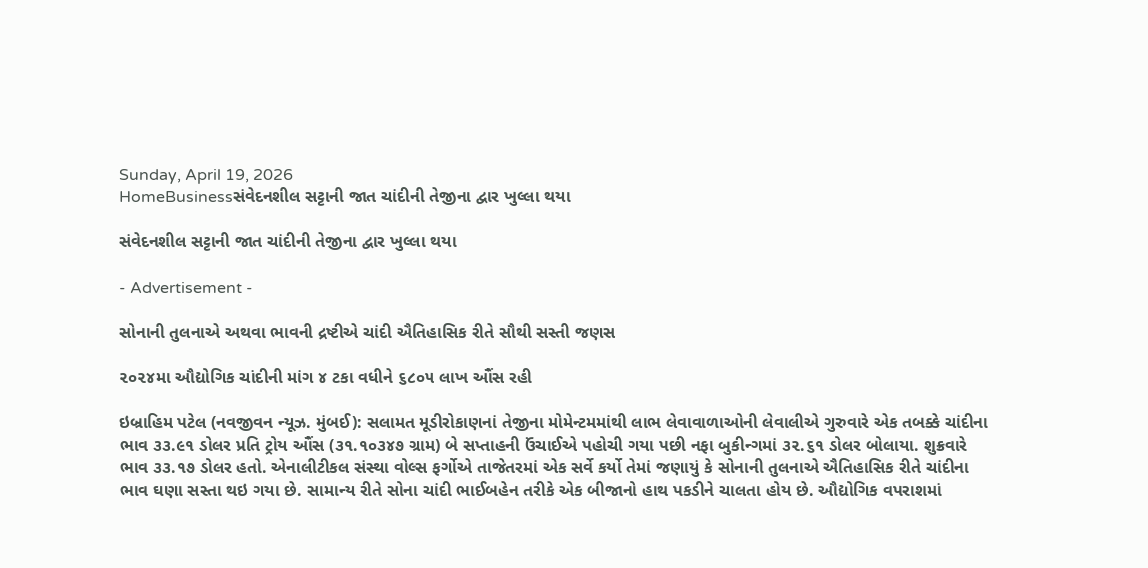Sunday, April 19, 2026
HomeBusinessસંવેદનશીલ સટ્ટાની જાત ચાંદીની તેજીના દ્વાર ખુલ્લા થયા

સંવેદનશીલ સટ્ટાની જાત ચાંદીની તેજીના દ્વાર ખુલ્લા થયા

- Advertisement -

સોનાની તુલનાએ અથવા ભાવની દ્રષ્ટીએ ચાંદી ઐતિહાસિક રીતે સૌથી સસ્તી જણસ

૨૦૨૪મા ઔદ્યોગિક ચાંદીની માંગ ૪ ટકા વધીને ૬૮૦૫ લાખ ઔંસ રહી

ઇબ્રાહિમ પટેલ (નવજીવન ન્યૂઝ. મુંબઈ): સલામત મૂડીરોકાણનાં તેજીના મોમેન્ટમમાંથી લાભ લેવાવાળાઓની લેવાલીએ ગુરુવારે એક તબક્કે ચાંદીના ભાવ ૩૩.૯૧ ડોલર પ્રતિ ટ્રોય ઔંસ (૩૧.૧૦૩૪૭ ગ્રામ) બે સપ્તાહની ઉંચાઈએ પહોચી ગયા પછી નફા બુકીન્ગમાં ૩૨.૬૧ ડોલર બોલાયા. શુક્રવારે ભાવ ૩૩.૧૭ ડોલર હતો. એનાલીટીકલ સંસ્થા વોલ્સ ફર્ગોએ તાજેતરમાં એક સર્વે કર્યો તેમાં જણાયું કે સોનાની તુલનાએ ઐતિહાસિક રીતે ચાંદીના ભાવ ઘણા સસ્તા થઇ ગયા છે. સામાન્ય રીતે સોના ચાંદી ભાઈબહેન તરીકે એક બીજાનો હાથ પકડીને ચાલતા હોય છે. ઔદ્યોગિક વપરાશમાં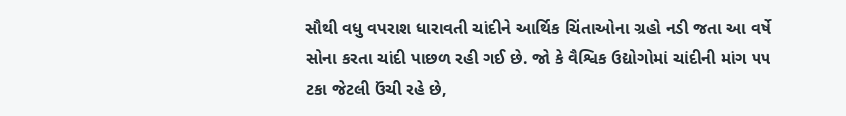સૌથી વધુ વપરાશ ધારાવતી ચાંદીને આર્થિક ચિંતાઓના ગ્રહો નડી જતા આ વર્ષે સોના કરતા ચાંદી પાછળ રહી ગઈ છે. જો કે વૈશ્વિક ઉદ્યોગોમાં ચાંદીની માંગ ૫૫ ટકા જેટલી ઉંચી રહે છે,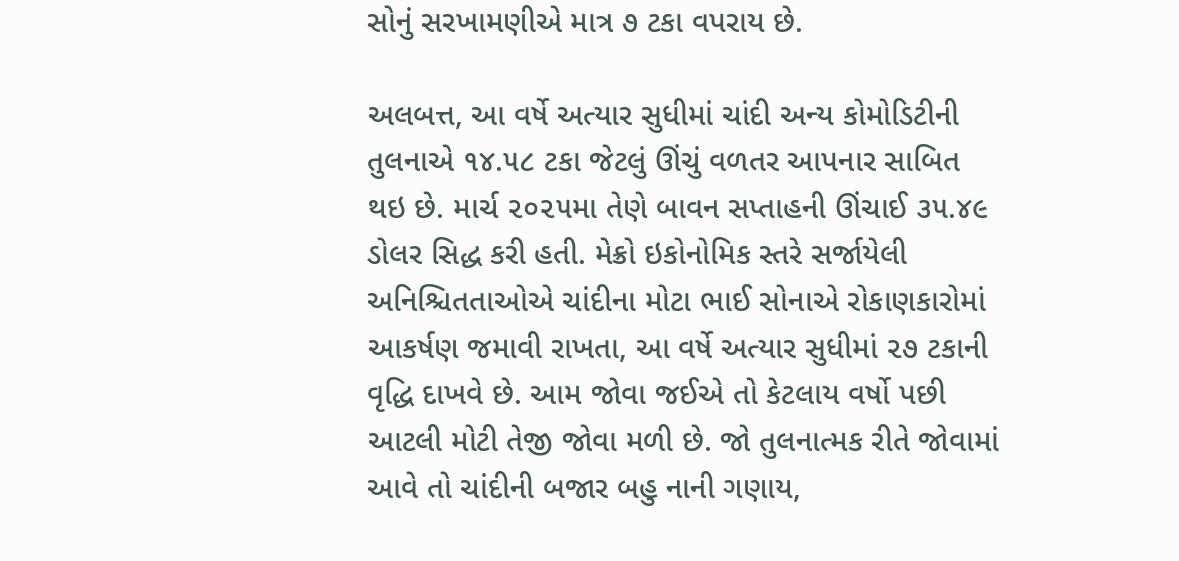સોનું સરખામણીએ માત્ર ૭ ટકા વપરાય છે.

અલબત્ત, આ વર્ષે અત્યાર સુધીમાં ચાંદી અન્ય કોમોડિટીની તુલનાએ ૧૪.૫૮ ટકા જેટલું ઊંચું વળતર આપનાર સાબિત થઇ છે. માર્ચ ૨૦૨૫મા તેણે બાવન સપ્તાહની ઊંચાઈ ૩૫.૪૯ ડોલર સિદ્ધ કરી હતી. મેક્રો ઇકોનોમિક સ્તરે સર્જાયેલી અનિશ્ચિતતાઓએ ચાંદીના મોટા ભાઈ સોનાએ રોકાણકારોમાં આકર્ષણ જમાવી રાખતા, આ વર્ષે અત્યાર સુધીમાં ૨૭ ટકાની વૃદ્ધિ દાખવે છે. આમ જોવા જઈએ તો કેટલાય વર્ષો પછી આટલી મોટી તેજી જોવા મળી છે. જો તુલનાત્મક રીતે જોવામાં આવે તો ચાંદીની બજાર બહુ નાની ગણાય,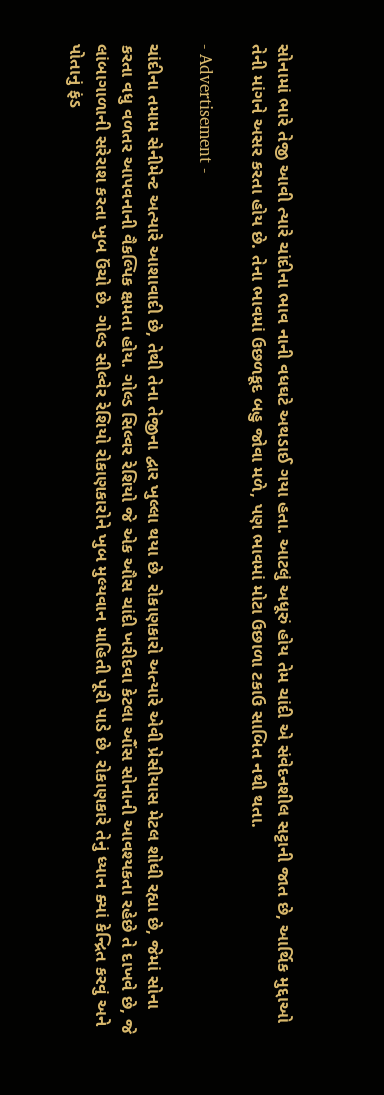સોનામાં ભારે તેજી આવી ત્યારે ચાંદીના ભાવ નાની વધઘટે અથડાઈ ગયા હતા. આટલું અધૂરું હોય તેમ ચાંદી એ સંવેદનશીલ સટ્ટાની જાત છે, આર્થિક મુદ્દાઓ તેની માંગને અસર કરતા હોય છે. તેના ભાવમાં ઉછળકૂદ બહુ જોવા મળે, પણ ભાવમાં મોટા ઉછાળા ટકાઉ સાબિત નથી થતા.

- Advertisement -

ચાંદીના તમામ સેનીમેન્ટ અત્યારે આશાવાદી છે, તેથી તેના તેજીના દ્વાર ખુલ્લા થયા છે. રોકાણકારો અત્યારે એવી પ્રેસીયાસ મેટલ શોધી રહ્યા છે, જેમાં સોના કરતા વધુ વળતર આપવનાની વૈકલ્પિક ક્ષમતા હોય. ગોલ્ડ સિલ્વર રેશિયો જે એક ઔસ ચાંદી ખરીદવા કેટલા ઔંસ સોનાની આવશ્યકતા રહેછે તે દાખવે છે, જે લાંબાગાળાની સરેરાશ કરતા ખુબ ઉંચો છે. ગોલ્ડ સીલ્વેર રેશિયો રોકાણકારોને ખુબ મુલ્યવાન માહિતી પૂરી પાડે છે. રોકાણકારે તેનું ધ્યાન ક્યાં કેન્દ્રિત કરવું અને પોતાનું ફંડ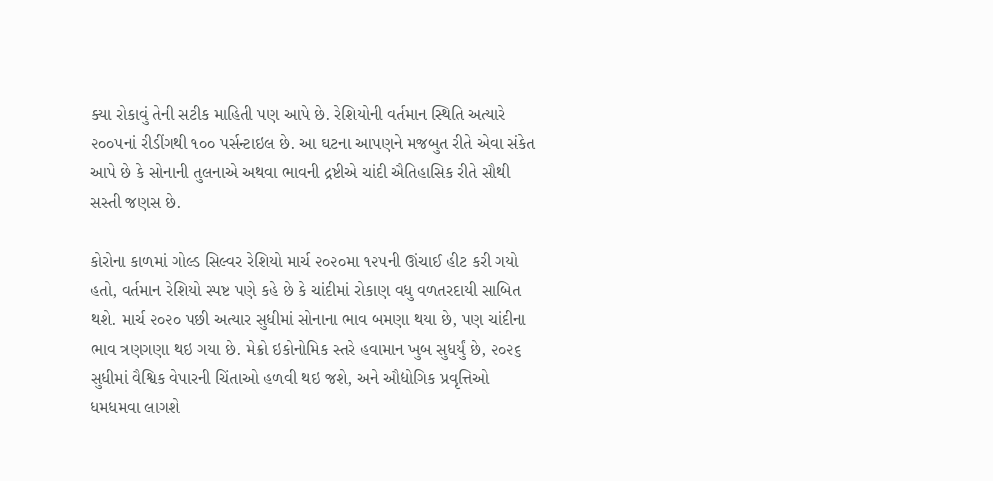ક્યા રોકાવું તેની સટીક માહિતી પણ આપે છે. રેશિયોની વર્તમાન સ્થિતિ અત્યારે ૨૦૦૫નાં રીડીંગથી ૧૦૦ પર્સન્ટાઇલ છે. આ ઘટના આપણને મજબુત રીતે એવા સંકેત આપે છે કે સોનાની તુલનાએ અથવા ભાવની દ્રષ્ટીએ ચાંદી ઐતિહાસિક રીતે સૌથી સસ્તી જણસ છે.

કોરોના કાળમાં ગોલ્ડ સિલ્વર રેશિયો માર્ચ ૨૦૨૦મા ૧૨૫ની ઊંચાઈ હીટ કરી ગયો હતો, વર્તમાન રેશિયો સ્પષ્ટ પણે કહે છે કે ચાંદીમાં રોકાણ વધુ વળતરદાયી સાબિત થશે. માર્ચ ૨૦૨૦ પછી અત્યાર સુધીમાં સોનાના ભાવ બમણા થયા છે, પણ ચાંદીના ભાવ ત્રણગણા થઇ ગયા છે. મેક્રો ઇકોનોમિક સ્તરે હવામાન ખુબ સુધર્યું છે, ૨૦૨૬ સુધીમાં વૈશ્વિક વેપારની ચિંતાઓ હળવી થઇ જશે, અને ઔદ્યોગિક પ્રવૃત્તિઓ ધમધમવા લાગશે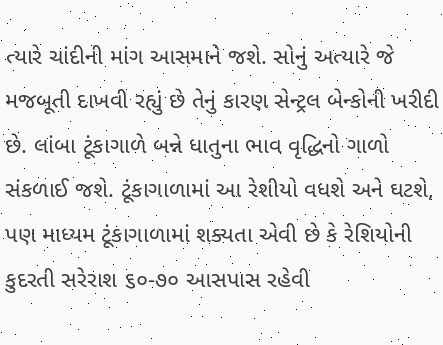ત્યારે ચાંદીની માંગ આસમાને જશે. સોનું અત્યારે જે મજબૂતી દાખવી રહ્યું છે તેનું કારણ સેન્ટ્રલ બેન્કોની ખરીદી છે. લાંબા ટૂંકાગાળે બન્ને ધાતુના ભાવ વૃદ્ધિનો ગાળો સંકળાઈ જશે. ટૂંકાગાળામાં આ રેશીયો વધશે અને ઘટશે, પણ માધ્યમ ટૂંકાગાળામાં શક્યતા એવી છે કે રેશિયોની કુદરતી સરેરાશ ૬૦-૭૦ આસપાસ રહેવી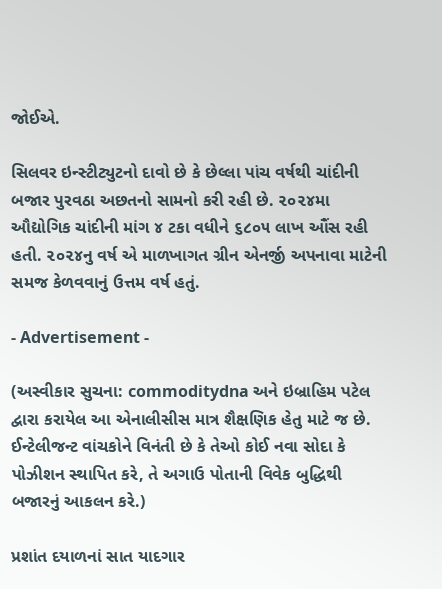જોઈએ.

સિલવર ઇન્સ્ટીટ્યુટનો દાવો છે કે છેલ્લા પાંચ વર્ષથી ચાંદીની બજાર પુરવઠા અછતનો સામનો કરી રહી છે. ૨૦૨૪મા ઔદ્યોગિક ચાંદીની માંગ ૪ ટકા વધીને ૬૮૦૫ લાખ ઔંસ રહી હતી. ૨૦૨૪નુ વર્ષ એ માળખાગત ગ્રીન એનર્જી અપનાવા માટેની સમજ કેળવવાનું ઉત્તમ વર્ષ હતું.

- Advertisement -

(અસ્વીકાર સુચના: commoditydna અને ઇબ્રાહિમ પટેલ દ્વારા કરાયેલ આ એનાલીસીસ માત્ર શૈક્ષણિક હેતુ માટે જ છે. ઈન્ટેલીજન્ટ વાંચકોને વિનંતી છે કે તેઓ કોઈ નવા સોદા કે પોઝીશન સ્થાપિત કરે, તે અગાઉ પોતાની વિવેક બુદ્ધિથી બજારનું આકલન કરે.)

પ્રશાંત દયાળનાં સાત યાદગાર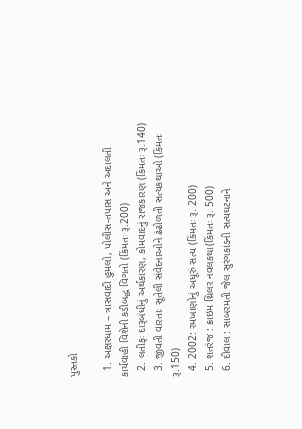પુસ્તકો

  1. અક્ષરધામ – ત્રાસવાદી હુમલો, પોલીસ-તપાસ અને અદાલતી કાર્યવાહી વિશેની કડીબદ્ધ વિગતો (કિંમતઃ રૂ.200)
  2. લતીફઃ દારૂબંધીનું અર્થકારણ, કોમવાદનું રાજકારણ (કિંમતઃ રૂ.140)
  3. જીવતી વારતાઃ સૂતેલી સંવેદનાઓને ઢંઢોળતી સત્યકથાઓ (કિંમતઃ રૂ.150)
  4. 2002: રમખાણોનું અધૂરું સત્ય (કિંમતઃ રૂ. 200)
  5. શતરંજ : ક્રાઇમ થ્રિલર નવલકથા(કિંમતઃ રૂ. 500)
  6. દીવાલ : સાબરમતી જેલ સુરંગકાંડની સત્યઘટનાને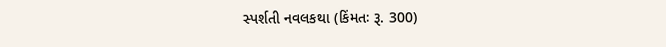સ્પર્શતી નવલકથા (કિંમતઃ રૂ. 300)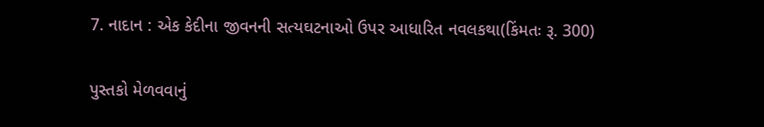7. નાદાન : એક કેદીના જીવનની સત્યઘટનાઓ ઉપર આધારિત નવલકથા(કિંમતઃ રૂ. 300)

પુસ્તકો મેળવવાનું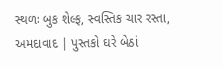સ્થળઃ બુક શેલ્ફ, સ્વસ્તિક ચાર રસ્તા, અમદાવાદ | પુસ્તકો ઘરે બેઠાં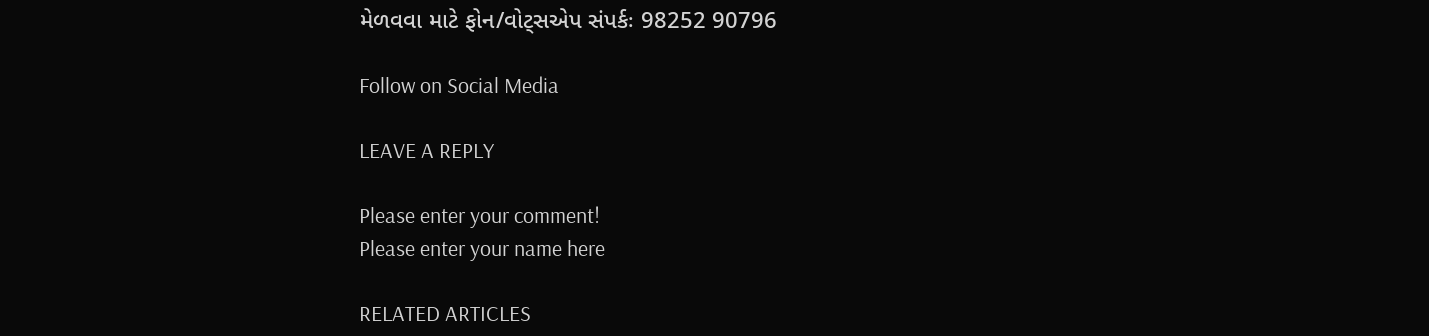મેળવવા માટે ફોન/વોટ્સએપ સંપર્કઃ 98252 90796

Follow on Social Media

LEAVE A REPLY

Please enter your comment!
Please enter your name here

RELATED ARTICLES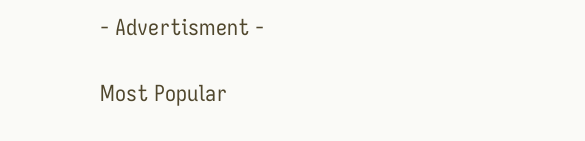- Advertisment -

Most Popular